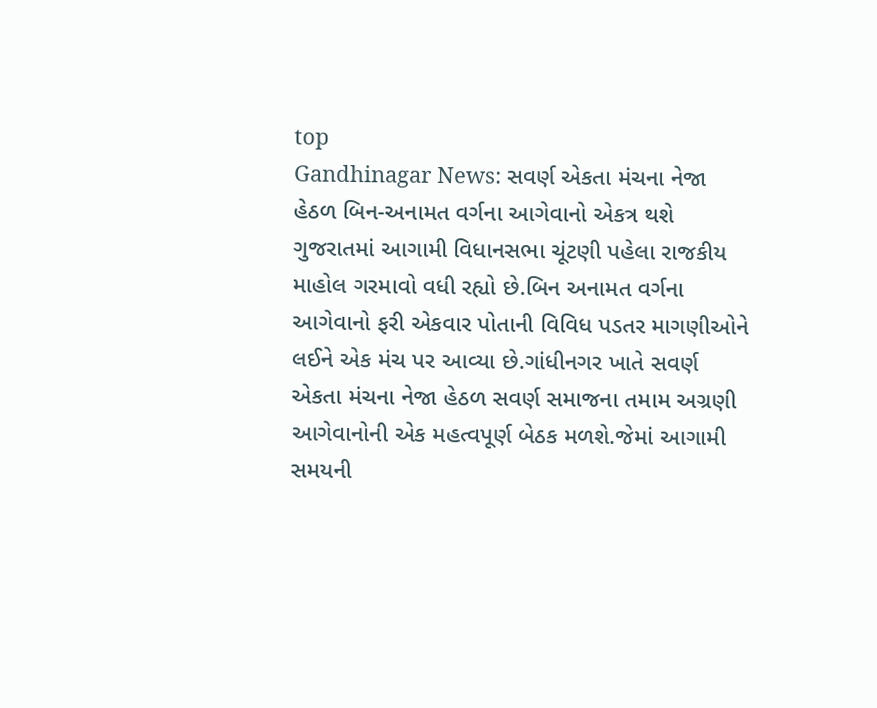top
Gandhinagar News: સવર્ણ એકતા મંચના નેજા હેઠળ બિન-અનામત વર્ગના આગેવાનો એકત્ર થશે
ગુજરાતમાં આગામી વિધાનસભા ચૂંટણી પહેલા રાજકીય માહોલ ગરમાવો વધી રહ્યો છે.બિન અનામત વર્ગના આગેવાનો ફરી એકવાર પોતાની વિવિધ પડતર માગણીઓને લઈને એક મંચ પર આવ્યા છે.ગાંધીનગર ખાતે સવર્ણ એકતા મંચના નેજા હેઠળ સવર્ણ સમાજના તમામ અગ્રણી આગેવાનોની એક મહત્વપૂર્ણ બેઠક મળશે.જેમાં આગામી સમયની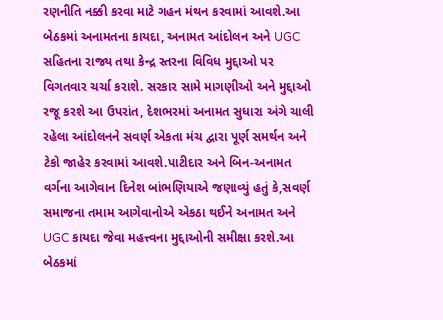રણનીતિ નક્કી કરવા માટે ગહન મંથન કરવામાં આવશે.આ બેઠકમાં અનામતના કાયદા, અનામત આંદોલન અને UGC સહિતના રાજ્ય તથા કેન્દ્ર સ્તરના વિવિધ મુદ્દાઓ પર વિગતવાર ચર્ચા કરાશે. સરકાર સામે માગણીઓ અને મુદ્દાઓ રજૂ કરશે આ ઉપરાંત, દેશભરમાં અનામત સુધારા અંગે ચાલી રહેલા આંદોલનને સવર્ણ એકતા મંચ દ્વારા પૂર્ણ સમર્થન અને ટેકો જાહેર કરવામાં આવશે.પાટીદાર અને બિન-અનામત વર્ગના આગેવાન દિનેશ બાંભણિયાએ જણાવ્યું હતું કે,સવર્ણ સમાજના તમામ આગેવાનોએ એકઠા થઈને અનામત અને UGC કાયદા જેવા મહત્ત્વના મુદ્દાઓની સમીક્ષા કરશે.આ બેઠકમાં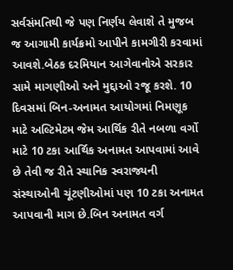સર્વસંમતિથી જે પણ નિર્ણય લેવાશે તે મુજબ જ આગામી કાર્યક્રમો આપીને કામગીરી કરવામાં આવશે.બેઠક દરમિયાન આગેવાનોએ સરકાર સામે માગણીઓ અને મુદ્દાઓ રજૂ કરશે. 10 દિવસમાં બિન-અનામત આયોગમાં નિમણૂક માટે અલ્ટિમેટમ જેમ આર્થિક રીતે નબળા વર્ગો માટે 10 ટકા આર્થિક અનામત આપવામાં આવે છે તેવી જ રીતે સ્થાનિક સ્વરાજ્યની સંસ્થાઓની ચૂંટણીઓમાં પણ 10 ટકા અનામત આપવાની માગ છે.બિન અનામત વર્ગ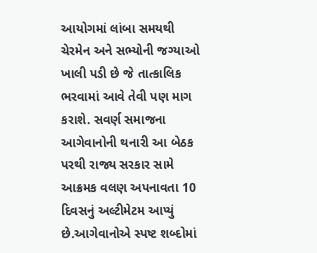આયોગમાં લાંબા સમયથી ચેરમેન અને સભ્યોની જગ્યાઓ ખાલી પડી છે જે તાત્કાલિક ભરવામાં આવે તેવી પણ માગ કરાશે. સવર્ણ સમાજના આગેવાનોની થનારી આ બેઠક પરથી રાજ્ય સરકાર સામે આક્રમક વલણ અપનાવતા 10 દિવસનું અલ્ટીમેટમ આપ્યું છે.આગેવાનોએ સ્પષ્ટ શબ્દોમાં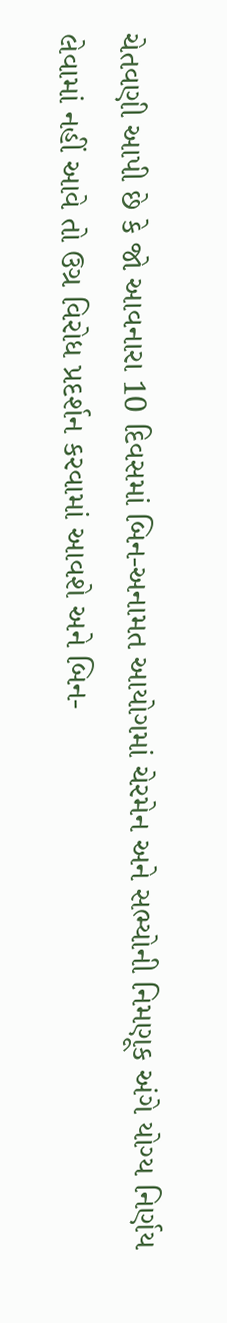ચેતવણી આપી છે કે જો આવનારા 10 દિવસમાં બિન-અનામત આયોગમાં ચેરમેન અને સભ્યોની નિમણૂક અંગે યોગ્ય નિર્ણય લેવામાં નહીં આવે તો ઉગ્ર વિરોધ પ્રદર્શન કરવામાં આવશે અને બિન-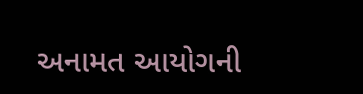અનામત આયોગની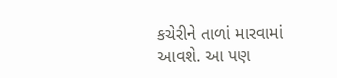કચેરીને તાળાં મારવામાં આવશે. આ પણ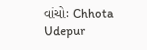વાંચોઃ Chhota Udepur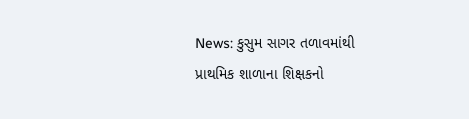News: કુસુમ સાગર તળાવમાંથી પ્રાથમિક શાળાના શિક્ષકનો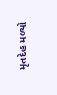મૃતદેહ મળ્યો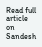Read full article on Sandesh